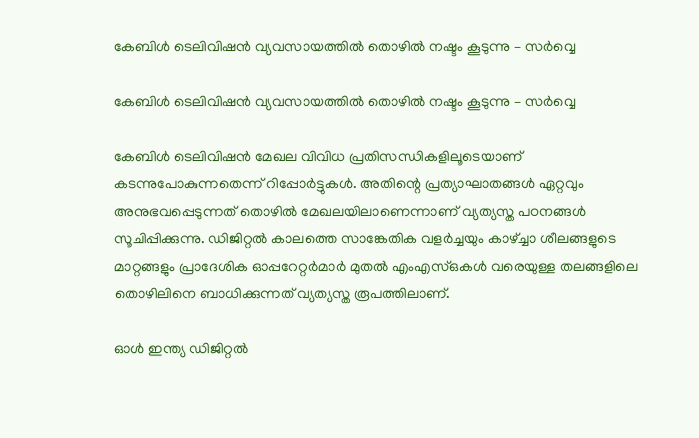കേബിള്‍ ടെലിവിഷന്‍ വ്യവസായത്തിൽ തൊഴില്‍ നഷ്ടം കൂടുന്നു – സർവ്വെ

കേബിള്‍ ടെലിവിഷന്‍ വ്യവസായത്തിൽ തൊഴില്‍ നഷ്ടം കൂടുന്നു – സർവ്വെ

കേബിള്‍ ടെലിവിഷന്‍ മേഖല വിവിധ പ്രതിസന്ധികളിലൂടെയാണ് കടന്നുപോകുന്നതെന്ന് റിപ്പോർട്ടുകൾ. അതിന്റെ പ്രത്യാഘാതങ്ങള്‍ ഏറ്റവും അനുഭവപ്പെടുന്നത് തൊഴില്‍ മേഖലയിലാണെന്നാണ് വ്യത്യസ്ത പഠനങ്ങൾ സൂചിപ്പിക്കുന്നു. ഡിജിറ്റൽ കാലത്തെ സാങ്കേതിക വളര്‍ച്ചയും കാഴ്ച്ചാ ശീലങ്ങളുടെ മാറ്റങ്ങളും പ്രാദേശിക ഓപ്പറേറ്റര്‍മാര്‍ മുതല്‍ എംഎസ്ഒകൾ വരെയുള്ള തലങ്ങളിലെ തൊഴിലിനെ ബാധിക്കുന്നത് വ്യത്യസ്ത രൂപത്തിലാണ്.

ഓള്‍ ഇന്ത്യ ഡിജിറ്റല്‍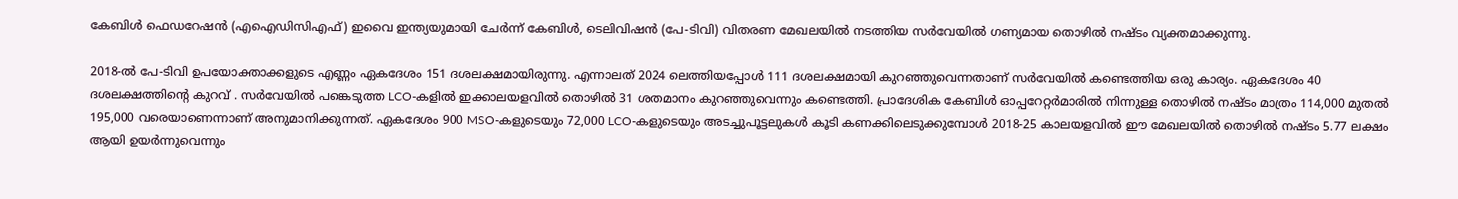കേബിള്‍ ഫെഡറേഷന്‍ (എഐഡിസിഎഫ്) ഇവൈ ഇന്ത്യയുമായി ചേര്‍ന്ന് കേബിള്‍, ടെലിവിഷന്‍ (പേ-ടിവി) വിതരണ മേഖലയിൽ നടത്തിയ സര്‍വേയില്‍ ഗണ്യമായ തൊഴില്‍ നഷ്ടം വ്യക്തമാക്കുന്നു.

2018-ല്‍ പേ-ടിവി ഉപയോക്താക്കളുടെ എണ്ണം ഏകദേശം 151 ദശലക്ഷമായിരുന്നു. എന്നാലത് 2024 ലെത്തിയപ്പോള്‍ 111 ദശലക്ഷമായി കുറഞ്ഞുവെന്നതാണ് സര്‍വേയില്‍ കണ്ടെത്തിയ ഒരു കാര്യം. ഏകദേശം 40 ദശലക്ഷത്തിന്റെ കുറവ് . സര്‍വേയില്‍ പങ്കെടുത്ത LCO-കളിൽ ഇക്കാലയളവിൽ തൊഴില്‍ 31 ശതമാനം കുറഞ്ഞുവെന്നും കണ്ടെത്തി. പ്രാദേശിക കേബിള്‍ ഓപ്പറേറ്റര്‍മാരില്‍ നിന്നുള്ള തൊഴില്‍ നഷ്ടം മാത്രം 114,000 മുതല്‍ 195,000 വരെയാണെന്നാണ് അനുമാനിക്കുന്നത്. ഏകദേശം 900 MSO-കളുടെയും 72,000 LCO-കളുടെയും അടച്ചുപൂട്ടലുകള്‍ കൂടി കണക്കിലെടുക്കുമ്പോള്‍ 2018-25 കാലയളവില്‍ ഈ മേഖലയില്‍ തൊഴില്‍ നഷ്ടം 5.77 ലക്ഷം ആയി ഉയർന്നുവെന്നും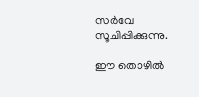സര്‍വേ സൂചിപ്പിക്കുന്നു.

ഈ തൊഴില്‍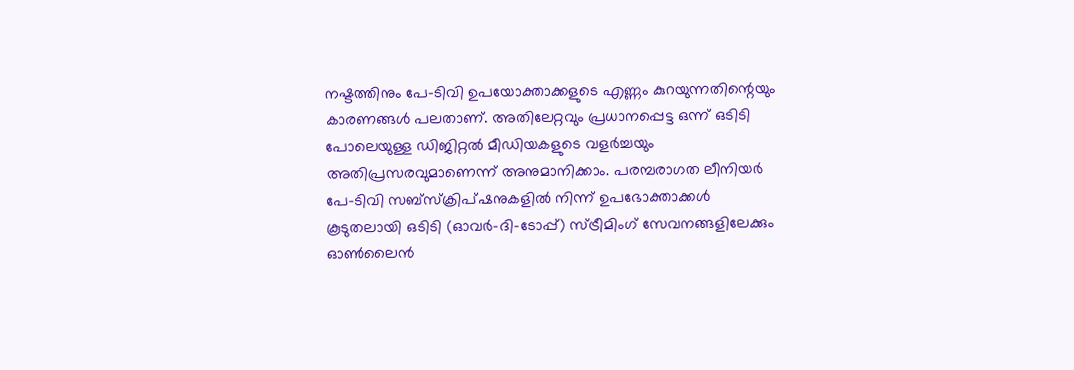നഷ്ടത്തിനും പേ-ടിവി ഉപയോക്താക്കളുടെ എണ്ണം കുറയുന്നതിന്റെയും കാരണങ്ങള്‍ പലതാണ്. അതിലേറ്റവും പ്രധാനപ്പെട്ട ഒന്ന് ഒടിടി പോലെയുള്ള ഡിജിറ്റല്‍ മീഡിയകളുടെ വളര്‍ച്ചയും അതിപ്രസരവുമാണെന്ന് അനുമാനിക്കാം. പരമ്പരാഗത ലീനിയര്‍ പേ-ടിവി സബ്സ്‌ക്രിപ്ഷനുകളില്‍ നിന്ന് ഉപഭോക്താക്കള്‍ കൂടുതലായി ഒടിടി (ഓവര്‍-ദി-ടോപ്പ്) സ്ട്രീമിംഗ് സേവനങ്ങളിലേക്കും ഓണ്‍ലൈന്‍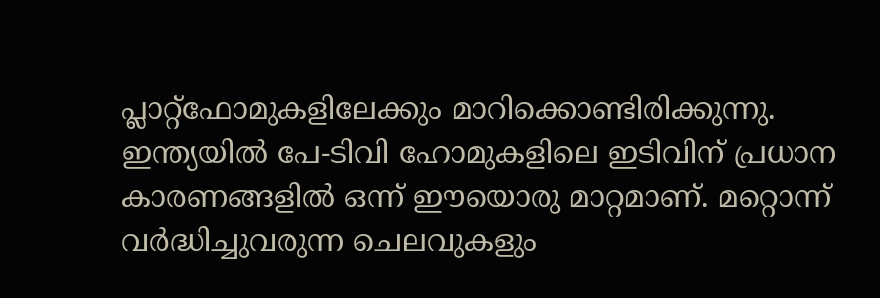പ്ലാറ്റ്ഫോമുകളിലേക്കും മാറിക്കൊണ്ടിരിക്കുന്നു. ഇന്ത്യയില്‍ പേ-ടിവി ഹോമുകളിലെ ഇടിവിന് പ്രധാന കാരണങ്ങളില്‍ ഒന്ന് ഈയൊരു മാറ്റമാണ്. മറ്റൊന്ന് വര്‍ദ്ധിച്ചുവരുന്ന ചെലവുകളും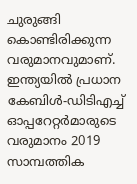ചുരുങ്ങി കൊണ്ടിരിക്കുന്ന വരുമാനവുമാണ്. ഇന്ത്യയില്‍ പ്രധാന കേബിള്‍-ഡിടിഎച്ച് ഓപ്പറേറ്റര്‍മാരുടെ വരുമാനം 2019 സാമ്പത്തിക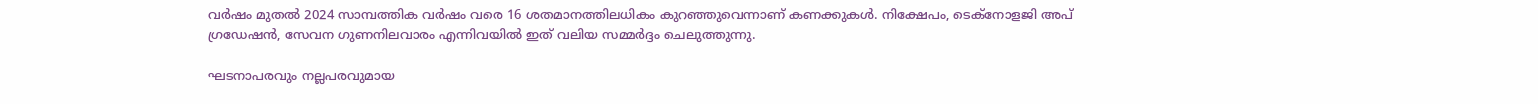വര്‍ഷം മുതല്‍ 2024 സാമ്പത്തിക വര്‍ഷം വരെ 16 ശതമാനത്തിലധികം കുറഞ്ഞുവെന്നാണ് കണക്കുകള്‍. നിക്ഷേപം, ടെക്നോളജി അപ് ഗ്രഡേഷൻ, സേവന ഗുണനിലവാരം എന്നിവയില്‍ ഇത് വലിയ സമ്മര്‍ദ്ദം ചെലുത്തുന്നു.

ഘടനാപരവും നല്ലപരവുമായ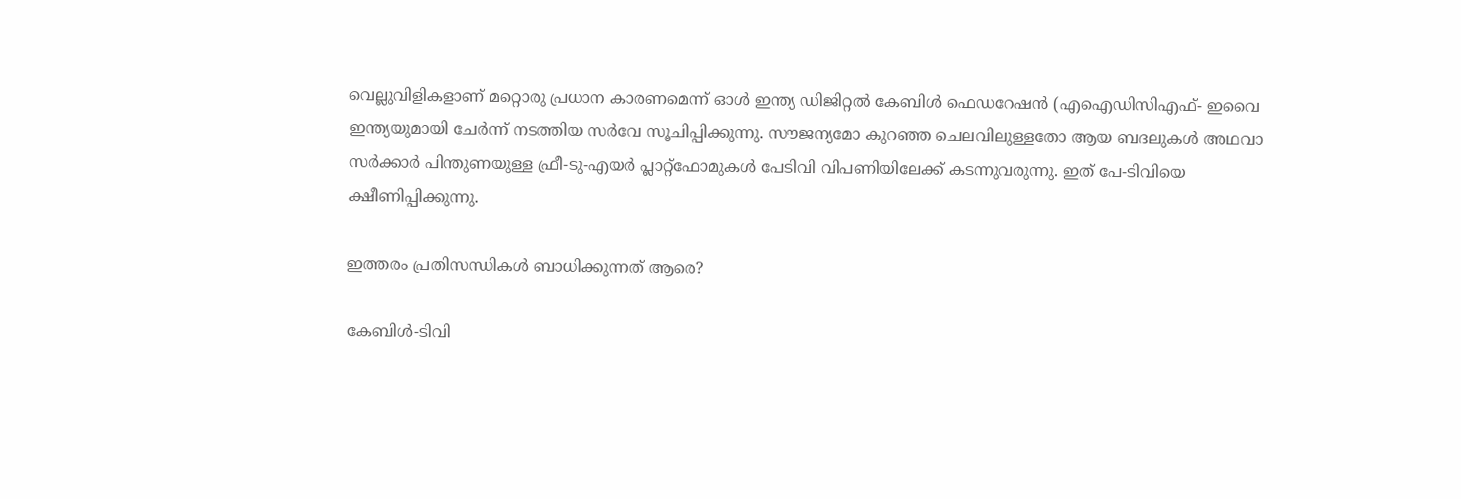വെല്ലുവിളികളാണ് മറ്റൊരു പ്രധാന കാരണമെന്ന് ഓള്‍ ഇന്ത്യ ഡിജിറ്റല്‍ കേബിള്‍ ഫെഡറേഷന്‍ (എഐഡിസിഎഫ്- ഇവൈ ഇന്ത്യയുമായി ചേര്‍ന്ന് നടത്തിയ സര്‍വേ സൂചിപ്പിക്കുന്നു. സൗജന്യമോ കുറഞ്ഞ ചെലവിലുള്ളതോ ആയ ബദലുകള്‍ അഥവാ സര്‍ക്കാര്‍ പിന്തുണയുള്ള ഫ്രീ-ടു-എയര്‍ പ്ലാറ്റ്ഫോമുകള്‍ പേടിവി വിപണിയിലേക്ക് കടന്നുവരുന്നു. ഇത് പേ-ടിവിയെ ക്ഷീണിപ്പിക്കുന്നു.

ഇത്തരം പ്രതിസന്ധികള്‍ ബാധിക്കുന്നത് ആരെ?

കേബിള്‍-ടിവി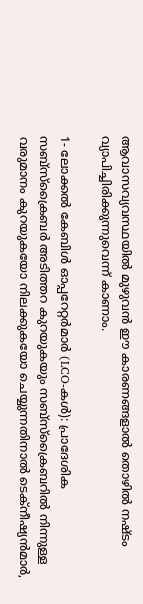ആവാസവ്യവസ്ഥയിൽ മുഴുവന്‍ ഈ കാരണങ്ങളാല്‍ തൊഴില്‍ നഷ്ടം വ്യാപിച്ചിരിക്കുന്നുവെന്ന് കാണാം.

1- ലോക്കല്‍ കേബിള്‍ ഓപ്പറേറ്റര്‍മാര്‍ (LCO-കള്‍): പ്രാദേശിക സബ്സ്‌ക്രൈബര്‍ അടിത്തറ കുറയുകയും സബ്സ്‌ക്രൈബറില്‍ നിന്നുള്ള വരുമാനം കുറയുകയോ നിലക്കുകയോ ചെയ്യുന്നതിനാല്‍ ടെക്‌നീഷ്യന്‍മാര്‍,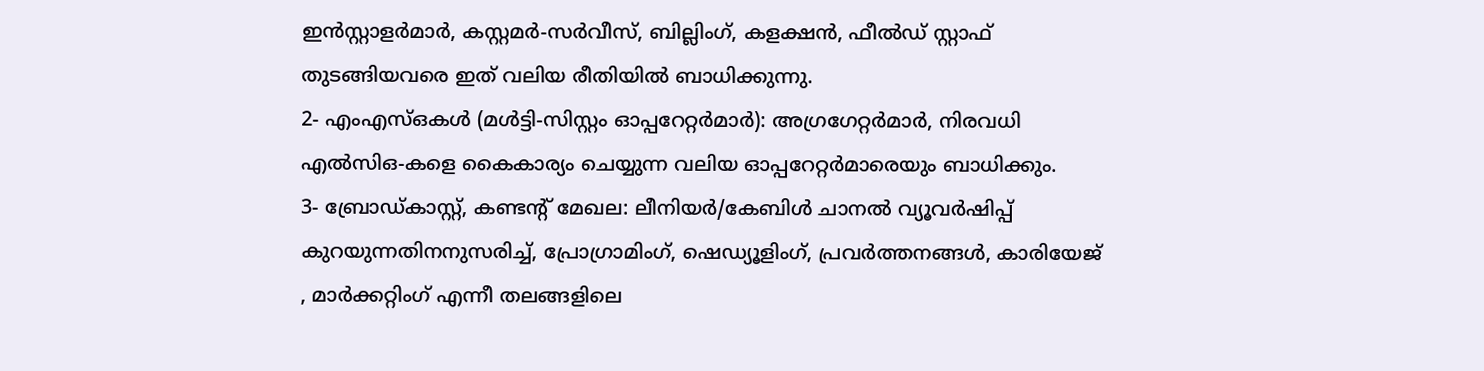ഇന്‍സ്റ്റാളര്‍മാര്‍, കസ്റ്റമര്‍-സര്‍വീസ്, ബില്ലിംഗ്, കളക്ഷന്‍, ഫീല്‍ഡ് സ്റ്റാഫ് തുടങ്ങിയവരെ ഇത് വലിയ രീതിയില്‍ ബാധിക്കുന്നു.
2- എംഎസ്ഒകള്‍ (മള്‍ട്ടി-സിസ്റ്റം ഓപ്പറേറ്റര്‍മാര്‍): അഗ്രഗേറ്റര്‍മാര്‍, നിരവധി എല്‍സിഒ-കളെ കൈകാര്യം ചെയ്യുന്ന വലിയ ഓപ്പറേറ്റര്‍മാരെയും ബാധിക്കും.
3- ബ്രോഡ്കാസ്റ്റ്, കണ്ടൻ്റ് മേഖല: ലീനിയര്‍/കേബിള്‍ ചാനല്‍ വ്യൂവര്‍ഷിപ്പ് കുറയുന്നതിനനുസരിച്ച്, പ്രോഗ്രാമിംഗ്, ഷെഡ്യൂളിംഗ്, പ്രവര്‍ത്തനങ്ങള്‍, കാരിയേജ് , മാര്‍ക്കറ്റിംഗ് എന്നീ തലങ്ങളിലെ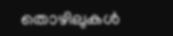തൊഴിലുകൾ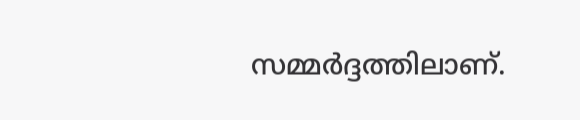സമ്മര്‍ദ്ദത്തിലാണ്.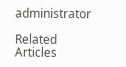administrator

Related Articles